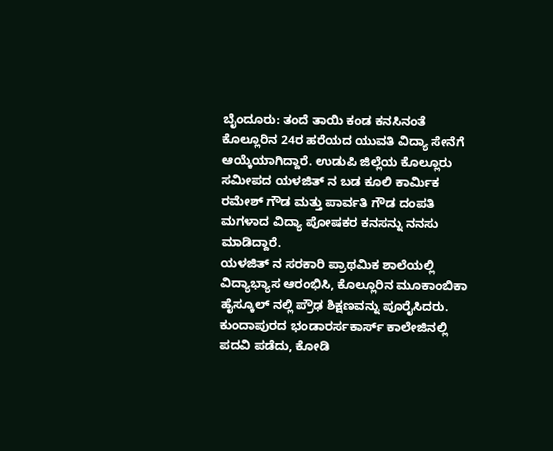ಬೈಂದೂರು: ತಂದೆ ತಾಯಿ ಕಂಡ ಕನಸಿನಂತೆ ಕೊಲ್ಲೂರಿನ 24ರ ಹರೆಯದ ಯುವತಿ ವಿದ್ಯಾ ಸೇನೆಗೆ ಆಯ್ಕೆಯಾಗಿದ್ದಾರೆ. ಉಡುಪಿ ಜಿಲ್ಲೆಯ ಕೊಲ್ಲೂರು ಸಮೀಪದ ಯಳಜಿತ್ ನ ಬಡ ಕೂಲಿ ಕಾರ್ಮಿಕ ರಮೇಶ್ ಗೌಡ ಮತ್ತು ಪಾರ್ವತಿ ಗೌಡ ದಂಪತಿ ಮಗಳಾದ ವಿದ್ಯಾ ಪೋಷಕರ ಕನಸನ್ನು ನನಸು ಮಾಡಿದ್ದಾರೆ.
ಯಳಜಿತ್ ನ ಸರಕಾರಿ ಪ್ರಾಥಮಿಕ ಶಾಲೆಯಲ್ಲಿ ವಿದ್ಯಾಭ್ಯಾಸ ಆರಂಭಿಸಿ, ಕೊಲ್ಲೂರಿನ ಮೂಕಾಂಬಿಕಾ ಹೈಸ್ಕೂಲ್ ನಲ್ಲಿ ಪ್ರೌಢ ಶಿಕ್ಷಣವನ್ನು ಪೂರೈಸಿದರು. ಕುಂದಾಪುರದ ಭಂಡಾರರ್ಸಕಾರ್ಸ್ ಕಾಲೇಜಿನಲ್ಲಿ ಪದವಿ ಪಡೆದು, ಕೋಡಿ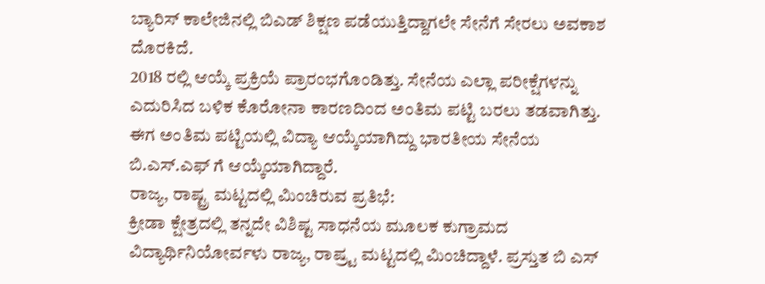ಬ್ಯಾರಿಸ್ ಕಾಲೇಜಿನಲ್ಲಿ ಬಿಎಡ್ ಶಿಕ್ಷಣ ಪಡೆಯುತ್ತಿದ್ದಾಗಲೇ ಸೇನೆಗೆ ಸೇರಲು ಅವಕಾಶ ದೊರಕಿದೆ.
2018 ರಲ್ಲಿ ಆಯ್ಕೆ ಪ್ರಕ್ರಿಯೆ ಪ್ರಾರಂಭಗೊಂಡಿತ್ತು. ಸೇನೆಯ ಎಲ್ಲಾ ಪರೀಕ್ಷೆಗಳನ್ನು ಎದುರಿಸಿದ ಬಳಿಕ ಕೊರೋನಾ ಕಾರಣದಿಂದ ಅಂತಿಮ ಪಟ್ಟಿ ಬರಲು ತಡವಾಗಿತ್ತು. ಈಗ ಅಂತಿಮ ಪಟ್ಟಿಯಲ್ಲಿ ವಿದ್ಯಾ ಆಯ್ಕೆಯಾಗಿದ್ದು ಭಾರತೀಯ ಸೇನೆಯ ಬಿ.ಎಸ್.ಎಫ್ ಗೆ ಆಯ್ಕೆಯಾಗಿದ್ದಾರೆ.
ರಾಜ್ಯ, ರಾಷ್ಟ್ರ ಮಟ್ಟದಲ್ಲಿ ಮಿಂಚಿರುವ ಪ್ರತಿಭೆ:
ಕ್ರೀಡಾ ಕ್ಷೇತ್ರದಲ್ಲಿ ತನ್ನದೇ ವಿಶಿಷ್ಟ ಸಾಧನೆಯ ಮೂಲಕ ಕುಗ್ರಾಮದ ವಿದ್ಯಾರ್ಥಿನಿಯೋರ್ವಳು ರಾಜ್ಯ, ರಾಷ್ರ್ಟ ಮಟ್ಟದಲ್ಲಿ ಮಿಂಚಿದ್ದಾಳೆ. ಪ್ರಸ್ತುತ ಬಿ ಎಸ್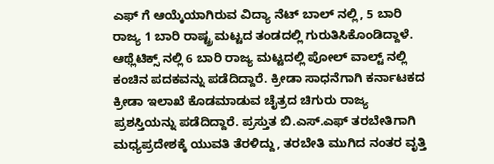ಎಫ್ ಗೆ ಆಯ್ಕೆಯಾಗಿರುವ ವಿದ್ಯಾ ನೆಟ್ ಬಾಲ್ ನಲ್ಲಿ, 5 ಬಾರಿ ರಾಜ್ಯ 1 ಬಾರಿ ರಾಷ್ಟ್ರ ಮಟ್ಟದ ತಂಡದಲ್ಲಿ ಗುರುತಿಸಿಕೊಂಡಿದ್ದಾಳೆ. ಆಥ್ಲೆಟಿಕ್ಸ್ ನಲ್ಲಿ 6 ಬಾರಿ ರಾಜ್ಯ ಮಟ್ಟದಲ್ಲಿ ಪೋಲ್ ವಾಲ್ಟ್ ನಲ್ಲಿ ಕಂಚಿನ ಪದಕವನ್ನು ಪಡೆದಿದ್ದಾರೆ. ಕ್ರೀಡಾ ಸಾಧನೆಗಾಗಿ ಕರ್ನಾಟಕದ ಕ್ರೀಡಾ ಇಲಾಖೆ ಕೊಡಮಾಡುವ ಚೈತ್ರದ ಚಿಗುರು ರಾಜ್ಯ ಪ್ರಶಸ್ತಿಯನ್ನು ಪಡೆದಿದ್ದಾರೆ. ಪ್ರಸ್ತುತ ಬಿ.ಎಸ್.ಎಫ್ ತರಬೇತಿಗಾಗಿ ಮಧ್ಯಪ್ರದೇಶಕ್ಕೆ ಯುವತಿ ತೆರಳಿದ್ದು, ತರಬೇತಿ ಮುಗಿದ ನಂತರ ವೃತ್ತಿ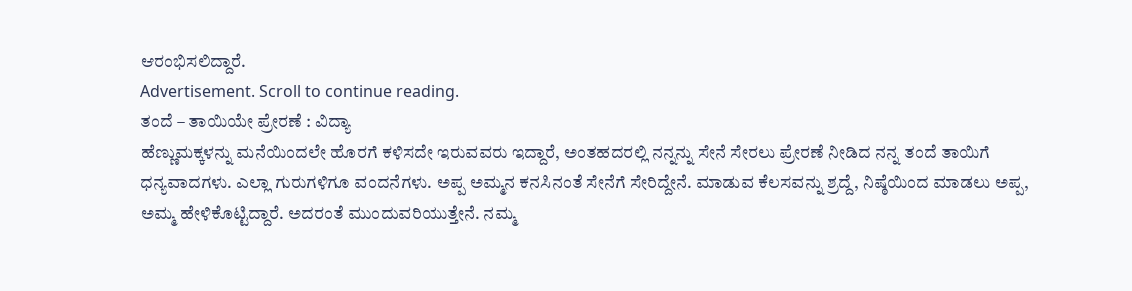ಆರಂಭಿಸಲಿದ್ದಾರೆ.
Advertisement. Scroll to continue reading.
ತಂದೆ – ತಾಯಿಯೇ ಪ್ರೇರಣೆ : ವಿದ್ಯಾ
ಹೆಣ್ಣುಮಕ್ಕಳನ್ನು ಮನೆಯಿಂದಲೇ ಹೊರಗೆ ಕಳಿಸದೇ ಇರುವವರು ಇದ್ದಾರೆ, ಅಂತಹದರಲ್ಲಿ ನನ್ನನ್ನು ಸೇನೆ ಸೇರಲು ಪ್ರೇರಣೆ ನೀಡಿದ ನನ್ನ ತಂದೆ ತಾಯಿಗೆ ಧನ್ಯವಾದಗಳು. ಎಲ್ಲಾ ಗುರುಗಳಿಗೂ ವಂದನೆಗಳು. ಅಪ್ಪ ಅಮ್ಮನ ಕನಸಿನಂತೆ ಸೇನೆಗೆ ಸೇರಿದ್ದೇನೆ. ಮಾಡುವ ಕೆಲಸವನ್ನು ಶ್ರದ್ದೆ, ನಿಷ್ಠೆಯಿಂದ ಮಾಡಲು ಅಪ್ಪ, ಅಮ್ಮ ಹೇಳಿಕೊಟ್ಟಿದ್ದಾರೆ. ಅದರಂತೆ ಮುಂದುವರಿಯುತ್ತೇನೆ. ನಮ್ಮ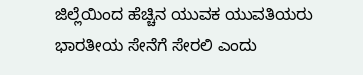ಜಿಲ್ಲೆಯಿಂದ ಹೆಚ್ಚಿನ ಯುವಕ ಯುವತಿಯರು ಭಾರತೀಯ ಸೇನೆಗೆ ಸೇರಲಿ ಎಂದು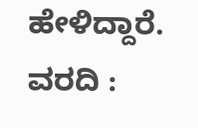ಹೇಳಿದ್ದಾರೆ.
ವರದಿ :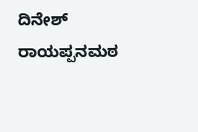ದಿನೇಶ್ ರಾಯಪ್ಪನಮಠ